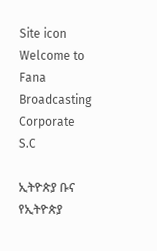Site icon Welcome to Fana Broadcasting Corporate S.C

ኢትዮጵያ ቡና የኢትዮጵያ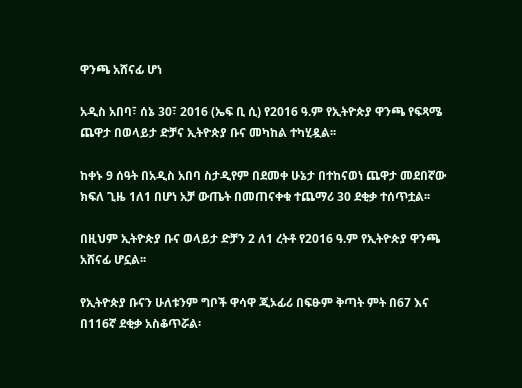ዋንጫ አሸናፊ ሆነ

አዲስ አበባ፣ ሰኔ 30፣ 2016 (ኤፍ ቢ ሲ) የ2016 ዓ.ም የኢትዮጵያ ዋንጫ የፍጻሜ ጨዋታ በወላይታ ድቻና ኢትዮጵያ ቡና መካከል ተካሂዷል፡፡

ከቀኑ 9 ሰዓት በአዲስ አበባ ስታዲየም በደመቀ ሁኔታ በተከናወነ ጨዋታ መደበኛው ክፍለ ጊዜ 1ለ1 በሆነ አቻ ውጤት በመጠናቀቁ ተጨማሪ 30 ደቂቃ ተሰጥቷል፡፡

በዚህም ኢትዮጵያ ቡና ወላይታ ድቻን 2 ለ1 ረትቶ የ2016 ዓ.ም የኢትዮጵያ ዋንጫ አሸናፊ ሆኗል፡፡

የኢትዮጵያ ቡናን ሁለቱንም ግቦች ዋሳዋ ጂኦፊሪ በፍፁም ቅጣት ምት በ67 እና በ116ኛ ደቂቃ አስቆጥሯል፡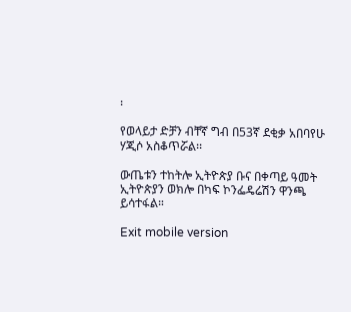፡

የወላይታ ድቻን ብቸኛ ግብ በ53ኛ ደቂቃ አበባየሁ ሃጂሶ አስቆጥሯል፡፡

ውጤቱን ተከትሎ ኢትዮጵያ ቡና በቀጣይ ዓመት ኢትዮጵያን ወክሎ በካፍ ኮንፌዴሬሽን ዋንጫ ይሳተፋል።

Exit mobile version